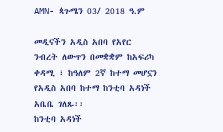AMN- ጳጉሜን 03/ 2018 ዓ.ም

መዲናችን አዲስ አበባ የአየር ንብረት ለውጥን በመቋቋም ከአፍሪካ ቀዳሚ ፣ ከዓለም 2ኛ ከተማ መሆኗን የአዲስ አበባ ከተማ ከንቲባ አዳነች አቤቤ ገለጹ፡፡
ከንቲባ አዳነች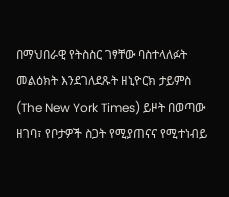በማህበራዊ የትስስር ገፃቸው ባስተላለፉት መልዕክት እንደገለደጹት ዘኒዮርክ ታይምስ (The New York Times) ይዞት በወጣው ዘገባ፣ የቦታዎች ስጋት የሚያጠናና የሚተነብይ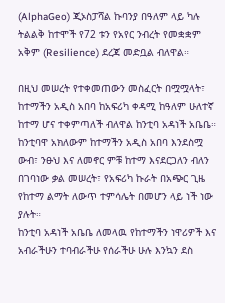(AlphaGeo) ጂኦስፓሻል ኩባንያ በዓለም ላይ ካሉ ትልልቅ ከተሞች የ72 ቱን የአየር ንብረት የመቋቋም አቅም (Resilience) ደረጃ መድቧል ብለዋል።

በዚህ መሠረት የተቀመጠውን መስፈርት በሟሟላት፣ ከተማችን አዲስ አበባ ከአፍሪካ ቀዳሚ ከዓለም ሁለተኛ ከተማ ሆና ተቀምጣለች ብለዋል ከንቲባ አዳነች አቤቤ።
ከንቲባዋ አክለውም ከተማችን አዲስ አበባ እንደስሟ ውብ፣ ንፁህ እና ለመኖር ምቹ ከተማ እናደርጋለን ብለን በገባነው ቃል መሠረት፣ የአፍሪካ ኩራት በአጭር ጊዜ የከተማ ልማት ለውጥ ተምሳሌት በመሆን ላይ ነች ነው ያሉት።
ከንቲባ አዳነች አቤቤ ለመላዉ የከተማችን ነዋሪዎች እና አብራችሁን ተባብራችሁ የሰራችሁ ሁሉ እንኳን ደስ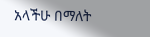አላችሁ በማለት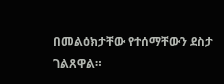በመልዕክታቸው የተሰማቸውን ደስታ ገልጸዋል።